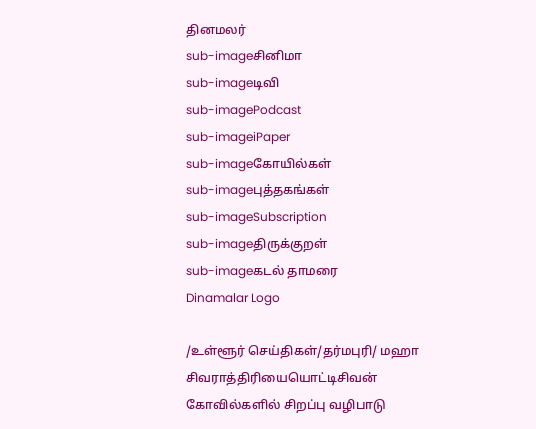தினமலர்
sub-imageசினிமா
sub-imageடிவி
sub-imagePodcast
sub-imageiPaper
sub-imageகோயில்கள்
sub-imageபுத்தகங்கள்
sub-imageSubscription
sub-imageதிருக்குறள்
sub-imageகடல் தாமரை
Dinamalar Logo

/உள்ளூர் செய்திகள்/தர்மபுரி/ மஹா சிவராத்திரியையொட்டிசிவன் கோவில்களில் சிறப்பு வழிபாடு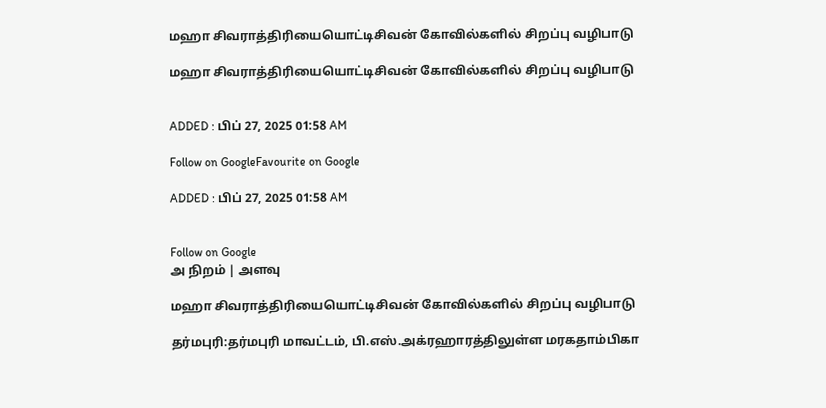மஹா சிவராத்திரியையொட்டிசிவன் கோவில்களில் சிறப்பு வழிபாடு

மஹா சிவராத்திரியையொட்டிசிவன் கோவில்களில் சிறப்பு வழிபாடு


ADDED : பிப் 27, 2025 01:58 AM

Follow on GoogleFavourite on Google

ADDED : பிப் 27, 2025 01:58 AM


Follow on Google
அ நிறம் | அளவு

மஹா சிவராத்திரியையொட்டிசிவன் கோவில்களில் சிறப்பு வழிபாடு

தர்மபுரி:தர்மபுரி மாவட்டம், பி.எஸ்.அக்ரஹாரத்திலுள்ள மரகதாம்பிகா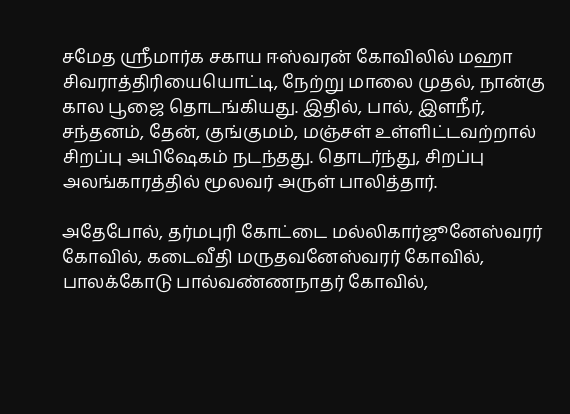சமேத ஸ்ரீமார்க சகாய ஈஸ்வரன் கோவிலில் மஹா சிவராத்திரியையொட்டி, நேற்று மாலை முதல், நான்கு கால பூஜை தொடங்கியது. இதில், பால், இளநீர், சந்தனம், தேன், குங்குமம், மஞ்சள் உள்ளிட்டவற்றால் சிறப்பு அபிஷேகம் நடந்தது. தொடர்ந்து, சிறப்பு அலங்காரத்தில் மூலவர் அருள் பாலித்தார்.

அதேபோல், தர்மபுரி கோட்டை மல்லிகார்ஜூனேஸ்வரர் கோவில், கடைவீதி மருதவனேஸ்வரர் கோவில், பாலக்கோடு பால்வண்ணநாதர் கோவில்,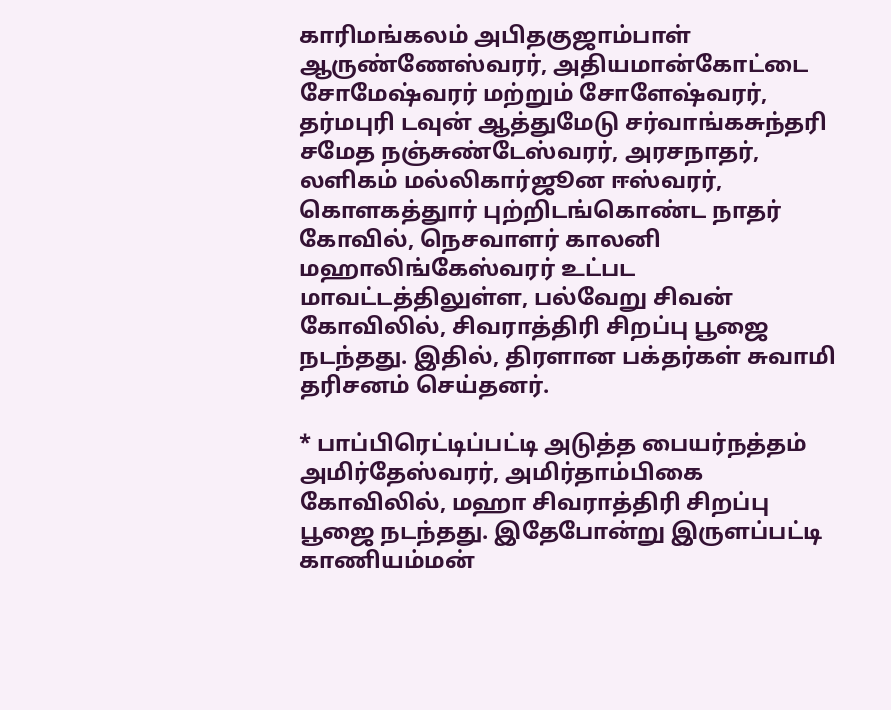காரிமங்கலம் அபிதகுஜாம்பாள் ஆருண்ணேஸ்வரர், அதியமான்கோட்டை சோமேஷ்வரர் மற்றும் சோளேஷ்வரர், தர்மபுரி டவுன் ஆத்துமேடு சர்வாங்கசுந்தரி சமேத நஞ்சுண்டேஸ்வரர், அரசநாதர், லளிகம் மல்லிகார்ஜூன ஈஸ்வரர், கொளகத்துார் புற்றிடங்கொண்ட நாதர் கோவில், நெசவாளர் காலனி மஹாலிங்கேஸ்வரர் உட்பட மாவட்டத்திலுள்ள, பல்வேறு சிவன் கோவிலில், சிவராத்திரி சிறப்பு பூஜை நடந்தது. இதில், திரளான பக்தர்கள் சுவாமி தரிசனம் செய்தனர்.

* பாப்பிரெட்டிப்பட்டி அடுத்த பையர்நத்தம் அமிர்தேஸ்வரர், அமிர்தாம்பிகை கோவிலில், மஹா சிவராத்திரி சிறப்பு பூஜை நடந்தது. இதேபோன்று இருளப்பட்டி காணியம்மன்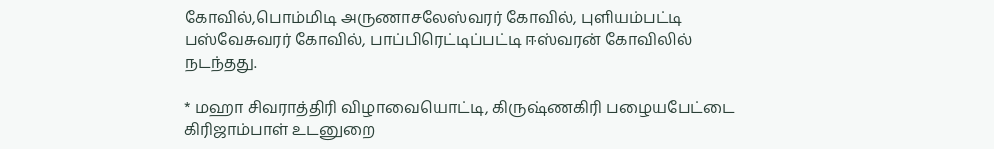கோவில்,பொம்மிடி அருணாசலேஸ்வரர் கோவில், புளியம்பட்டி பஸ்வேசுவரர் கோவில், பாப்பிரெட்டிப்பட்டி ஈஸ்வரன் கோவிலில் நடந்தது.

* மஹா சிவராத்திரி விழாவையொட்டி, கிருஷ்ணகிரி பழையபேட்டை கிரிஜாம்பாள் உடனுறை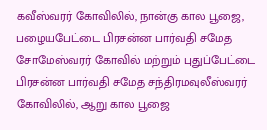கவீஸ்வரர் கோவிலில், நான்கு கால பூஜை, பழையபேட்டை பிரசன்ன பார்வதி சமேத சோமேஸ்வரர் கோவில் மற்றும் புதுப்பேட்டை பிரசன்ன பார்வதி சமேத சந்திரமவுலீஸ்வரர் கோவிலில், ஆறு கால பூஜை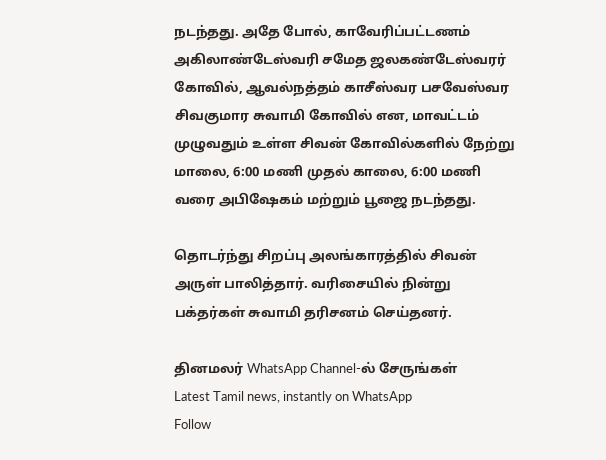நடந்தது. அதே போல், காவேரிப்பட்டணம் அகிலாண்டேஸ்வரி சமேத ஜலகண்டேஸ்வரர் கோவில், ஆவல்நத்தம் காசீஸ்வர பசவேஸ்வர சிவகுமார சுவாமி கோவில் என, மாவட்டம் முழுவதும் உள்ள சிவன் கோவில்களில் நேற்று மாலை, 6:00 மணி முதல் காலை, 6:00 மணி வரை அபிஷேகம் மற்றும் பூஜை நடந்தது.

தொடர்ந்து சிறப்பு அலங்காரத்தில் சிவன் அருள் பாலித்தார். வரிசையில் நின்று பக்தர்கள் சுவாமி தரிசனம் செய்தனர்.

தினமலர் WhatsApp Channel-ல் சேருங்கள்
Latest Tamil news, instantly on WhatsApp
Follow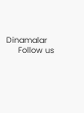Dinamalar
      Follow us